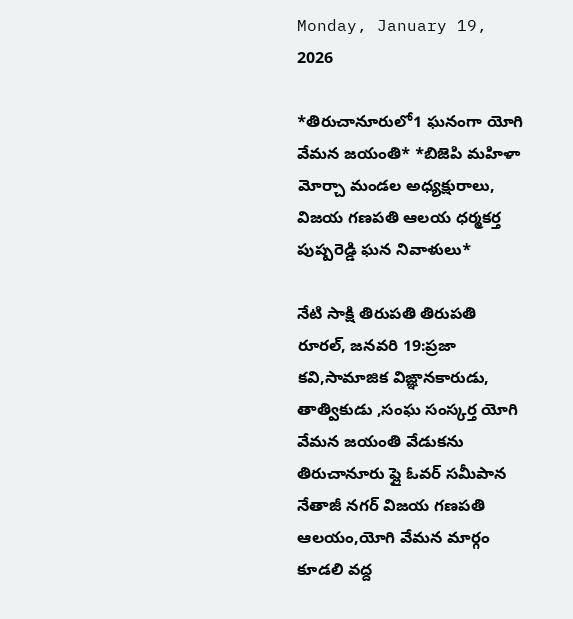Monday, January 19, 2026

*తిరుచానూరులో1 ఘనంగా యోగి వేమన జయంతి* *బిజెపి మహిళా మోర్చా మండల అధ్యక్షురాలు, విజయ గణపతి ఆలయ ధర్మకర్త పుష్పరెడ్డి ఘన నివాళులు*

నేటి సాక్షి తిరుపతి తిరుపతి రూరల్, జనవరి 19:ప్రజా కవి,సామాజిక విఙ్ఞానకారుడు, తాత్వికుడు ,సంఘ సంస్కర్త యోగి వేమన జయంతి వేడుకను తిరుచానూరు ఫ్లై ఓవర్ సమీపాన నేతాజీ నగర్ విజయ గణపతి ఆలయం,యోగి వేమన మార్గం కూడలి వద్ద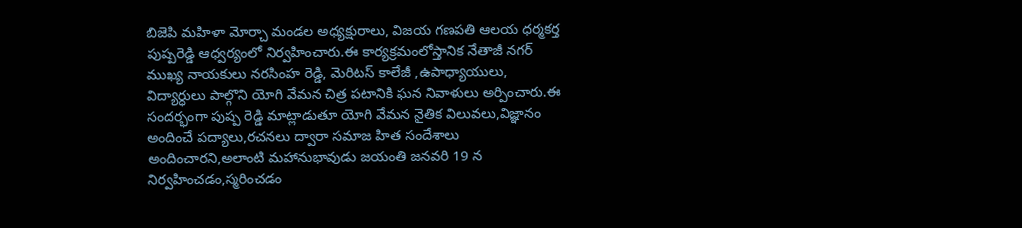బిజెపి మహిళా మోర్చా మండల అధ్యక్షురాలు, విజయ గణపతి ఆలయ ధర్మకర్త పుష్పరెడ్డి ఆధ్వర్యంలో నిర్వహించారు.ఈ కార్యక్రమంలోస్తానిక నేతాజీ నగర్ ముఖ్య నాయకులు నరసింహ రెడ్డి, మెరిటస్ కాలేజీ ,ఉపాధ్యాయులు, విద్యార్ధులు పాల్గొని యోగి వేమన చిత్ర పటానికి ఘన నివాళులు అర్పించారు.ఈ సందర్భంగా పుష్ప రెడ్డి మాట్లాడుతూ యోగి వేమన నైతిక విలువలు,విజ్ఞానం అందించే పద్యాలు,రచనలు ద్వారా సమాజ హిత సందేశాలు అందించారని,అలాంటి మహానుభావుడు జయంతి జనవరి 19 న నిర్వహించడం,స్మరించడం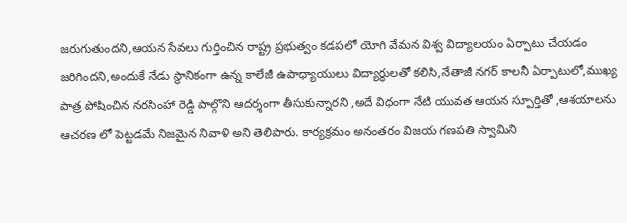జరుగుతుందని,ఆయన సేవలు గుర్తించిన రాష్ట్ర ప్రభుత్వం కడపలో యోగి వేమన విశ్వ విద్యాలయం ఏర్పాటు చేయడం జరిగిందని,అందుకే నేడు స్థానికంగా ఉన్న కాలేజీ ఉపాధ్యాయులు విద్యార్ధులతో కలిసి,నేతాజీ నగర్ కాలనీ ఏర్పాటులో,ముఖ్య పాత్ర పోషించిన నరసింహా రెడ్డి పాల్గొని ఆదర్శంగా తీసుకున్నారని ,అదే విధంగా నేటి యువత ఆయన స్పూర్తితో ,ఆశయాలను ఆచరణ లో పెట్టడమే నిజమైన నివాళి అని తెలిపారు. కార్యక్రమం అనంతరం విజయ గణపతి స్వామిని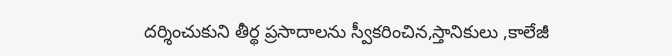దర్శించుకుని తీర్థ ప్రసాదాలను స్వీకరించిన,స్తానికులు ,కాలేజీ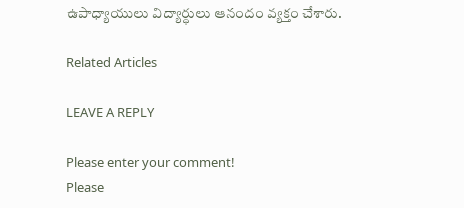ఉపాధ్యాయులు విద్యార్ధులు ఆనందం వ్యక్తం చేశారు.

Related Articles

LEAVE A REPLY

Please enter your comment!
Please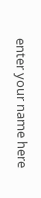enter your name here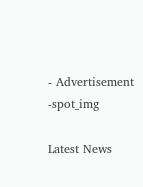- Advertisement -spot_img

Latest News